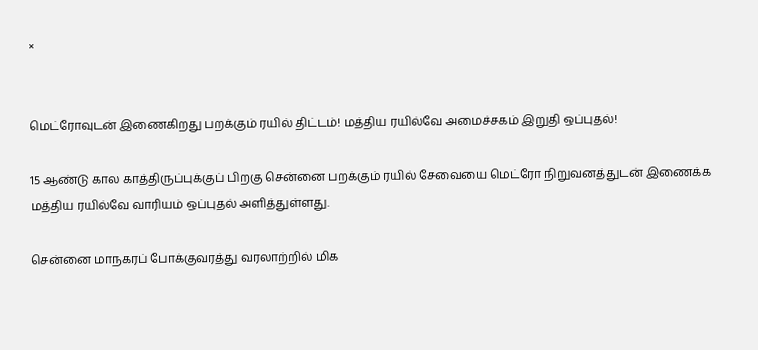×


மெட்ரோவுடன் இணைகிறது பறக்கும் ரயில் திட்டம்! மத்திய ரயில்வே அமைச்சகம் இறுதி ஒப்புதல்!

15 ஆண்டு கால காத்திருப்புக்குப் பிறகு சென்னை பறக்கும் ரயில் சேவையை மெட்ரோ நிறுவனத்துடன் இணைக்க மத்திய ரயில்வே வாரியம் ஒப்புதல் அளித்துள்ளது.

சென்னை மாநகரப் போக்குவரத்து வரலாற்றில் மிக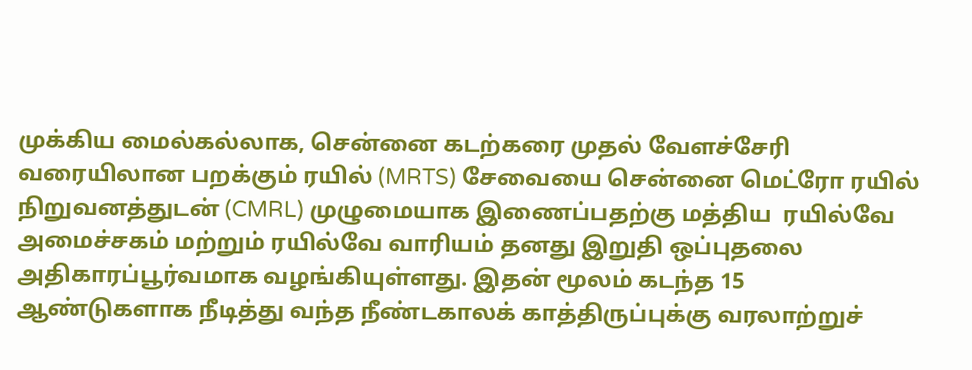முக்கிய மைல்கல்லாக, சென்னை கடற்கரை முதல் வேளச்சேரி வரையிலான பறக்கும் ரயில் (MRTS) சேவையை சென்னை மெட்ரோ ரயில் நிறுவனத்துடன் (CMRL) முழுமையாக இணைப்பதற்கு மத்திய  ரயில்வே அமைச்சகம் மற்றும் ரயில்வே வாரியம் தனது இறுதி ஒப்புதலை அதிகாரப்பூர்வமாக வழங்கியுள்ளது. இதன் மூலம் கடந்த 15 ஆண்டுகளாக நீடித்து வந்த நீண்டகாலக் காத்திருப்புக்கு வரலாற்றுச்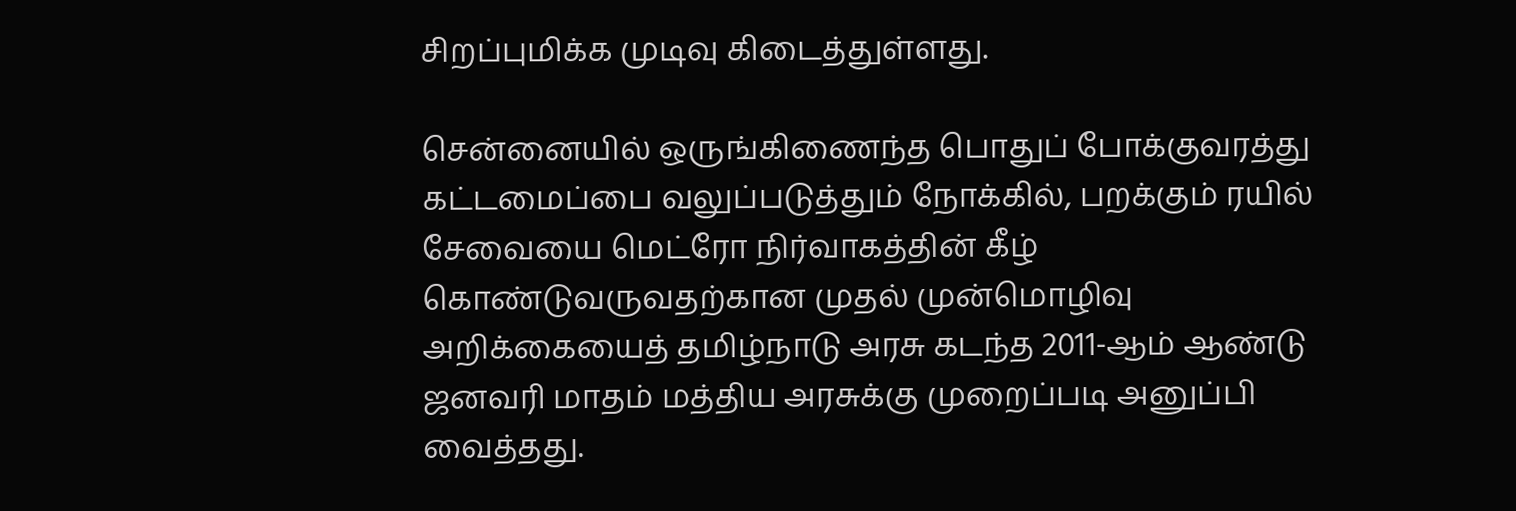சிறப்புமிக்க முடிவு கிடைத்துள்ளது.

சென்னையில் ஒருங்கிணைந்த பொதுப் போக்குவரத்து கட்டமைப்பை வலுப்படுத்தும் நோக்கில், பறக்கும் ரயில் சேவையை மெட்ரோ நிர்வாகத்தின் கீழ் கொண்டுவருவதற்கான முதல் முன்மொழிவு அறிக்கையைத் தமிழ்நாடு அரசு கடந்த 2011-ஆம் ஆண்டு ஜனவரி மாதம் மத்திய அரசுக்கு முறைப்படி அனுப்பி வைத்தது.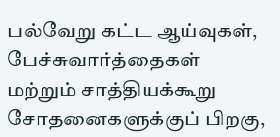பல்வேறு கட்ட ஆய்வுகள், பேச்சுவார்த்தைகள் மற்றும் சாத்தியக்கூறு சோதனைகளுக்குப் பிறகு,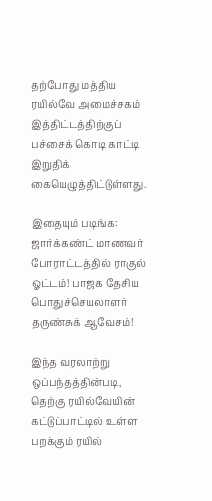தற்போது மத்திய ரயில்வே அமைச்சகம் இத்திட்டத்திற்குப் பச்சைக் கொடி காட்டி இறுதிக் கையெழுத்திட்டுள்ளது.

இதையும் படிங்க: ஜார்க்கண்ட் மாணவர் போராட்டத்தில் ராகுல் ஓட்டம்! பாஜக தேசிய பொதுச்செயலாளர் தருண்சுக் ஆவேசம்!

இந்த வரலாற்று ஒப்பந்தத்தின்படி, தெற்கு ரயில்வேயின் கட்டுப்பாட்டில் உள்ள பறக்கும் ரயில்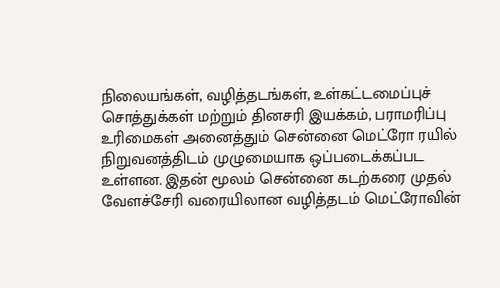நிலையங்கள், வழித்தடங்கள், உள்கட்டமைப்புச் சொத்துக்கள் மற்றும் தினசரி இயக்கம், பராமரிப்பு உரிமைகள் அனைத்தும் சென்னை மெட்ரோ ரயில் நிறுவனத்திடம் முழுமையாக ஒப்படைக்கப்பட உள்ளன. இதன் மூலம் சென்னை கடற்கரை முதல் வேளச்சேரி வரையிலான வழித்தடம் மெட்ரோவின்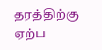தரத்திற்கு ஏற்ப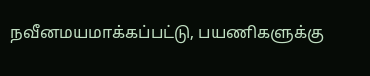நவீனமயமாக்கப்பட்டு, பயணிகளுக்கு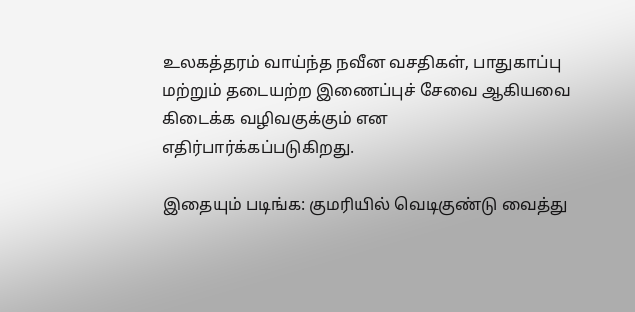உலகத்தரம் வாய்ந்த நவீன வசதிகள், பாதுகாப்பு மற்றும் தடையற்ற இணைப்புச் சேவை ஆகியவை கிடைக்க வழிவகுக்கும் என எதிர்பார்க்கப்படுகிறது.

இதையும் படிங்க: குமரியில் வெடிகுண்டு வைத்து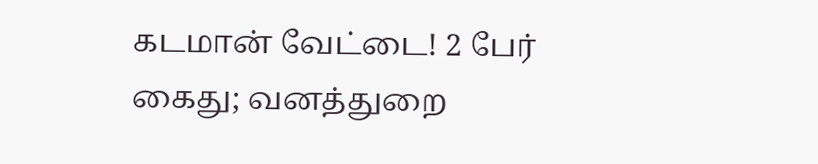கடமான் வேட்டை! 2 பேர் கைது; வனத்துறை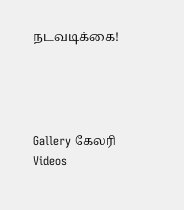நடவடிக்கை!




Gallery கேலரி Videos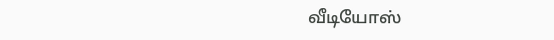வீடியோஸ்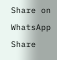Share on WhatsApp Share